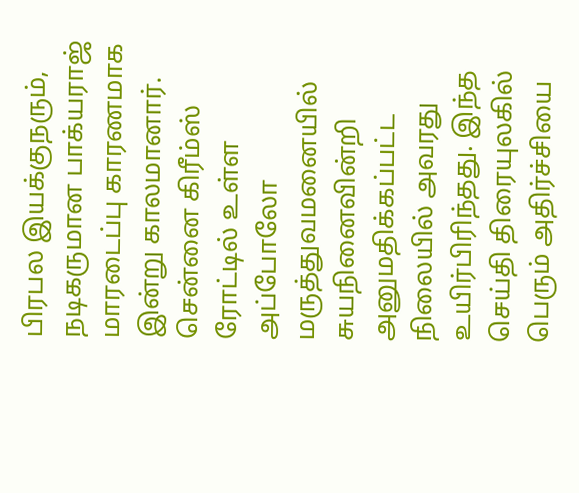பிரபல இயக்குநரும், நடிகருமான பாக்யராஜ் மாரடைப்பு காரணமாக இன்று காலமானார். சென்னை கிரீம்ஸ் ரோட்டில் உள்ள அப்போலோ மருத்துவமனையில் சுயநினைவின்றி அனுமதிக்கப்பட்ட நிலையில் அவரது உயிர்பிரிந்தது. இந்த செய்தி திரையுலகில் பெரும் அதிர்ச்சியை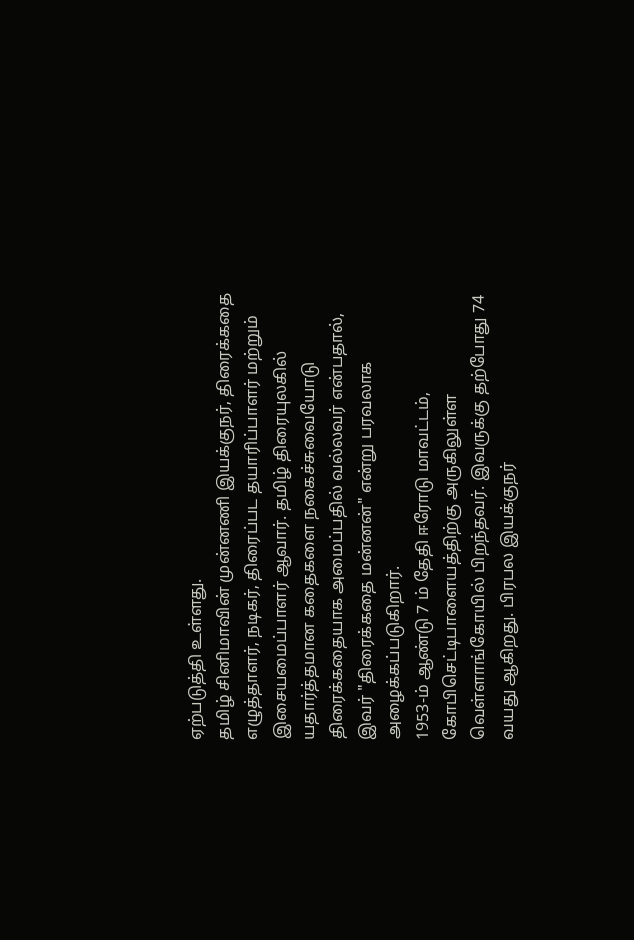ஏற்படுத்தி உள்ளது.
தமிழ் சினிமாவின் முன்னணி இயக்குநர், திரைக்கதை எழுத்தாளர், நடிகர், திரைப்பட தயாரிப்பாளர் மற்றும் இசையமைப்பாளர் ஆவார். தமிழ் திரையுலகில் யதார்த்தமான கதைகளை நகைச்சுவையோடு திரைக்கதையாக அமைப்பதில் வல்லவர் என்பதால், இவர் "திரைக்கதை மன்னன்" என்று பரவலாக அழைக்கப்படுகிறார்.
1953-ம் ஆண்டு 7 ம் தேதி ஈரோடு மாவட்டம், கோபிசெட்டிபாளையத்திற்கு அருகிலுள்ள வெள்ளாங்கோயில் பிறந்தவர். இவருக்கு தற்போது 74 வயது ஆகிறது. பிரபல இயக்குநர்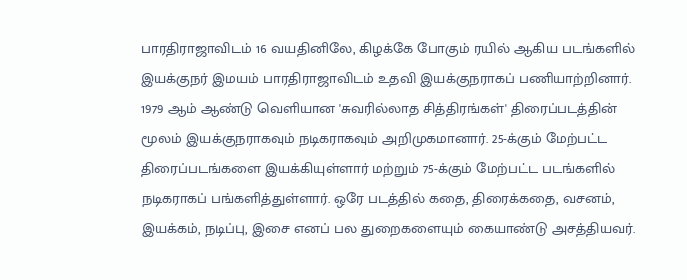பாரதிராஜாவிடம் 16 வயதினிலே, கிழக்கே போகும் ரயில் ஆகிய படங்களில் இயக்குநர் இமயம் பாரதிராஜாவிடம் உதவி இயக்குநராகப் பணியாற்றினார்.
1979 ஆம் ஆண்டு வெளியான 'சுவரில்லாத சித்திரங்கள்' திரைப்படத்தின் மூலம் இயக்குநராகவும் நடிகராகவும் அறிமுகமானார். 25-க்கும் மேற்பட்ட திரைப்படங்களை இயக்கியுள்ளார் மற்றும் 75-க்கும் மேற்பட்ட படங்களில் நடிகராகப் பங்களித்துள்ளார். ஒரே படத்தில் கதை, திரைக்கதை, வசனம், இயக்கம், நடிப்பு, இசை எனப் பல துறைகளையும் கையாண்டு அசத்தியவர்.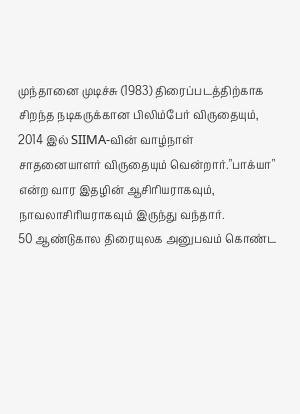முந்தானை முடிச்சு (1983) திரைப்படத்திற்காக சிறந்த நடிகருக்கான பிலிம்பேர் விருதையும், 2014 இல் SIIMA-வின் வாழ்நாள் சாதனையாளர் விருதையும் வென்றார்."பாக்யா" என்ற வார இதழின் ஆசிரியராகவும், நாவலாசிரியராகவும் இருந்து வந்தார்.
50 ஆண்டுகால திரையுலக அனுபவம் கொண்ட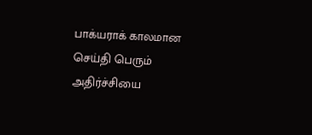பாக்யராக் காலமான செய்தி பெரும் அதிர்ச்சியை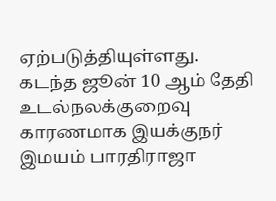ஏற்படுத்தியுள்ளது. கடந்த ஜூன் 10 ஆம் தேதி உடல்நலக்குறைவு காரணமாக இயக்குநர் இமயம் பாரதிராஜா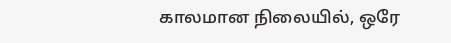காலமான நிலையில், ஒரே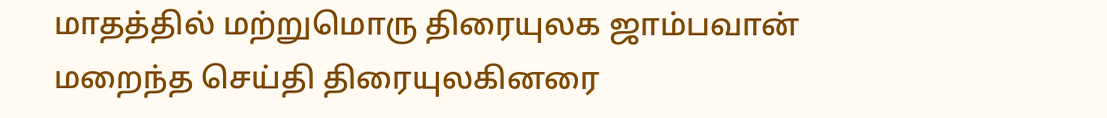மாதத்தில் மற்றுமொரு திரையுலக ஜாம்பவான் மறைந்த செய்தி திரையுலகினரை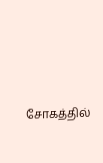சோகத்தில்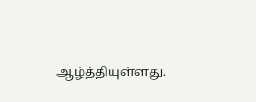ஆழ்த்தியுள்ளது.